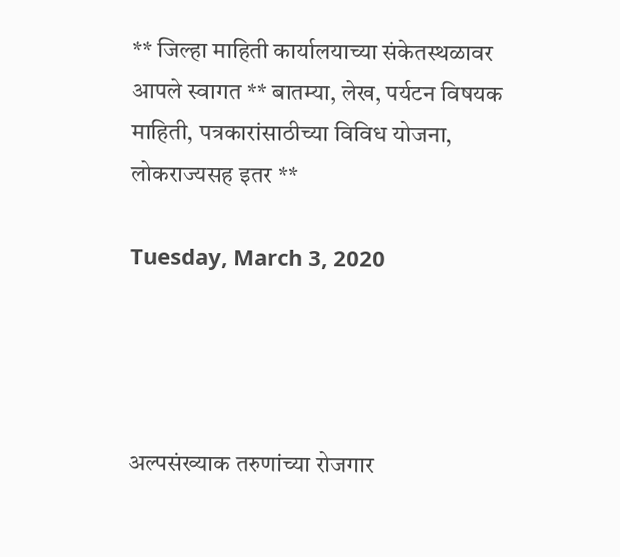** जिल्हा माहिती कार्यालयाच्या संकेतस्थळावर आपले स्वागत ** बातम्या, लेख, पर्यटन विषयक माहिती, पत्रकारांसाठीच्या विविध योजना, लोकराज्यसह इतर **

Tuesday, March 3, 2020




अल्पसंख्याक तरुणांच्या रोजगार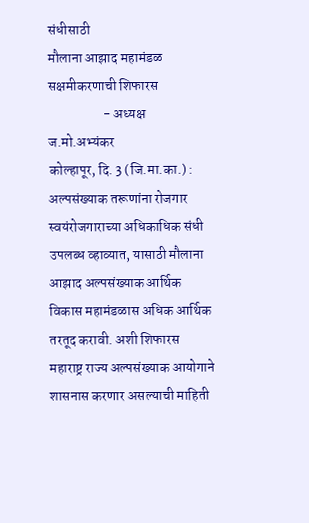संधीसाठी
मौलाना आझाद महामंडळ सक्षमीकरणाची शिफारस
                    - अध्यक्ष ज.मो.अभ्यंकर
कोल्हापूर, दि. 3 (जि.मा.का.) : अल्पसंख्याक तरूणांना रोजगार स्वयंरोजगाराच्या अधिकाधिक संधी उपलब्ध व्हाव्यात, यासाठी मौलाना आझाद अल्पसंख्याक आर्थिक विकास महामंडळास अधिक आर्थिक तरतूद करावी. अशी शिफारस महाराष्ट्र राज्य अल्पसंख्याक आयोगाने शासनास करणार असल्याची माहिती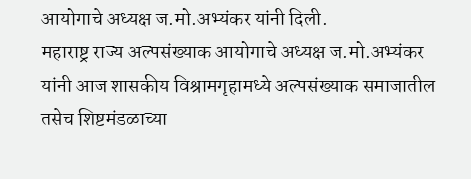आयोगाचे अध्यक्ष ज.मो.अभ्यंकर यांनी दिली.
महाराष्ट्र राज्य अल्पसंख्याक आयोगाचे अध्यक्ष ज.मो.अभ्यंकर यांनी आज शासकीय विश्रामगृहामध्ये अल्पसंख्याक समाजातील तसेच शिष्टमंडळाच्या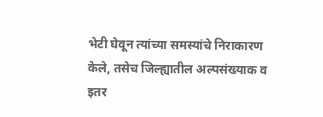भेटी घेवून त्यांच्या समस्यांचे निराकारण केले, तसेच जिल्ह्यातील अल्पसंख्याक व इतर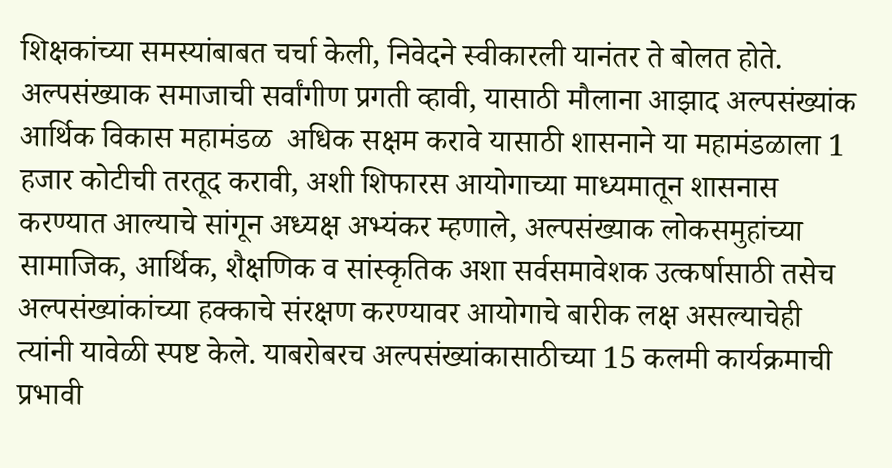शिक्षकांच्या समस्यांबाबत चर्चा केली, निवेदने स्वीकारली यानंतर ते बोलत होते.
अल्पसंख्याक समाजाची सर्वांगीण प्रगती व्हावी, यासाठी मौलाना आझाद अल्पसंख्यांक आर्थिक विकास महामंडळ  अधिक सक्षम करावे यासाठी शासनाने या महामंडळाला 1 हजार कोटीची तरतूद करावी, अशी शिफारस आयोगाच्या माध्यमातून शासनास करण्यात आल्याचे सांगून अध्यक्ष अभ्यंकर म्हणाले, अल्पसंख्याक लोकसमुहांच्या सामाजिक, आर्थिक, शैक्षणिक व सांस्कृतिक अशा सर्वसमावेशक उत्कर्षासाठी तसेच अल्पसंख्यांकांच्या हक्काचे संरक्षण करण्यावर आयोगाचे बारीक लक्ष असल्याचेही त्यांनी यावेळी स्पष्ट केले. याबरोबरच अल्पसंख्यांकासाठीच्या 15 कलमी कार्यक्रमाची प्रभावी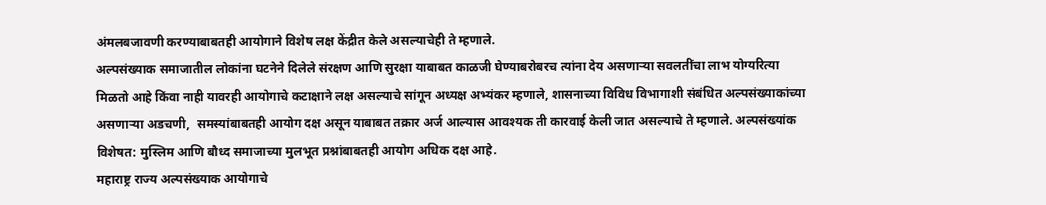अंमलबजावणी करण्याबाबतही आयोगाने‍ विशेष लक्ष केंद्रीत केले असल्याचेही ते म्हणाले.
अल्पसंख्याक समाजातील लोकांना घटनेने दिलेले संरक्षण आणि सुरक्षा याबाबत काळजी घेण्याबरोबरच त्यांना देय असणाऱ्या सवलतींचा लाभ योग्यरित्या मिळतो आहे किंवा नाही यावरही आयोगाचे कटाक्षाने लक्ष असल्याचे सांगून अध्यक्ष अभ्यंकर म्हणाले, शासनाच्या विविध विभागाशी संबंधित अल्पसंख्याकांच्या असणाऱ्या अडचणी,  समस्यांबाबतही आयोग दक्ष असून याबाबत तक्रार अर्ज आल्यास आवश्यक ती कारवाई केली जात असल्याचे ते म्हणाले. अल्पसंख्यांक विशेषत: मुस्लिम आणि बौध्द समाजाच्या मुलभूत प्रश्नांबाबतही आयोग अधिक दक्ष आहे.
महाराष्ट्र राज्य अल्पसंख्याक आयोगाचे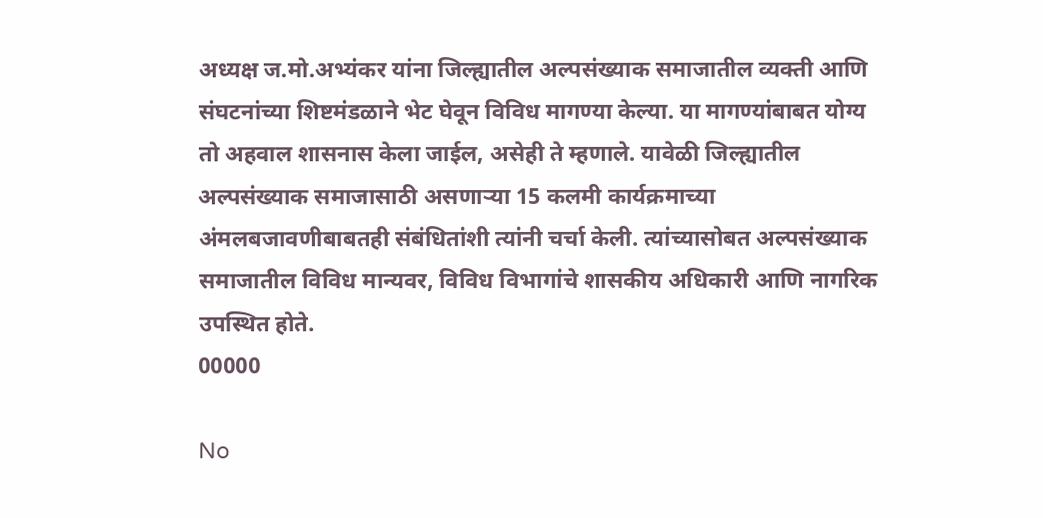अध्यक्ष ज.मो.अभ्यंकर यांना जिल्ह्यातील अल्पसंख्याक समाजातील व्यक्ती आणि संघटनांच्या शिष्टमंडळाने भेट घेवून विविध मागण्या केल्या. या मागण्यांबाबत योग्य तो अहवाल शासनास केला जाईल, असेही ते म्हणाले. यावेळी जिल्ह्यातील अल्पसंख्याक समाजासाठी असणाऱ्या 15 कलमी कार्यक्रमाच्या अंमलबजावणीबाबतही संबंधितांशी त्यांनी चर्चा केली. त्यांच्यासोबत अल्पसंख्याक समाजातील विविध मान्यवर, विविध विभागांचे शासकीय अधिकारी आणि नागरिक उपस्थित होते.
00000

No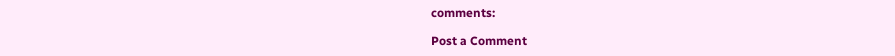comments:

Post a Comment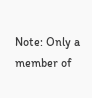Note: Only a member of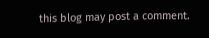this blog may post a comment.